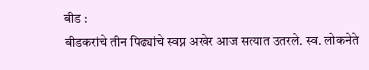बीड :
बीडकरांचे तीन पिढ्यांचे स्वप्न अखेर आज सत्यात उतरले. स्व. लोकनेते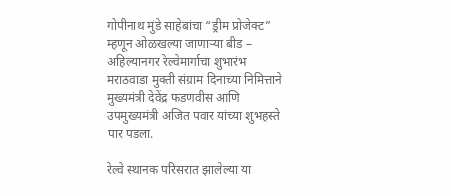गोपीनाथ मुंडे साहेबांचा “ड्रीम प्रोजेक्ट” म्हणून ओळखल्या जाणाऱ्या बीड – अहिल्यानगर रेल्वेमार्गाचा शुभारंभ मराठवाडा मुक्ती संग्राम दिनाच्या निमित्ताने मुख्यमंत्री देवेंद्र फडणवीस आणि उपमुख्यमंत्री अजित पवार यांच्या शुभहस्ते पार पडला.

रेल्वे स्थानक परिसरात झालेल्या या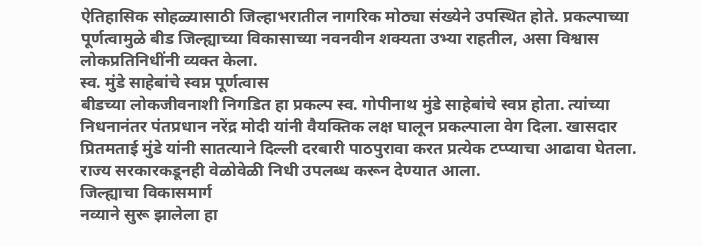ऐतिहासिक सोहळ्यासाठी जिल्हाभरातील नागरिक मोठ्या संख्येने उपस्थित होते. प्रकल्पाच्या पूर्णत्वामुळे बीड जिल्ह्याच्या विकासाच्या नवनवीन शक्यता उभ्या राहतील, असा विश्वास लोकप्रतिनिधींनी व्यक्त केला.
स्व. मुंडे साहेबांचे स्वप्न पूर्णत्वास
बीडच्या लोकजीवनाशी निगडित हा प्रकल्प स्व. गोपीनाथ मुंडे साहेबांचे स्वप्न होता. त्यांच्या निधनानंतर पंतप्रधान नरेंद्र मोदी यांनी वैयक्तिक लक्ष घालून प्रकल्पाला वेग दिला. खासदार प्रितमताई मुंडे यांनी सातत्याने दिल्ली दरबारी पाठपुरावा करत प्रत्येक टप्प्याचा आढावा घेतला. राज्य सरकारकडूनही वेळोवेळी निधी उपलब्ध करून देण्यात आला.
जिल्ह्याचा विकासमार्ग
नव्याने सुरू झालेला हा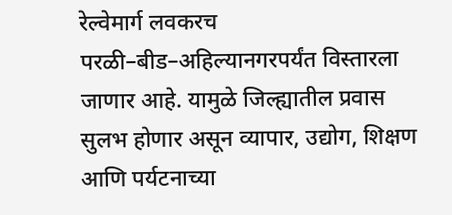रेल्वेमार्ग लवकरच परळी–बीड–अहिल्यानगरपर्यंत विस्तारला जाणार आहे. यामुळे जिल्ह्यातील प्रवास सुलभ होणार असून व्यापार, उद्योग, शिक्षण आणि पर्यटनाच्या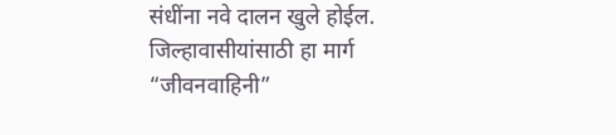संधींना नवे दालन खुले होईल. जिल्हावासीयांसाठी हा मार्ग “जीवनवाहिनी”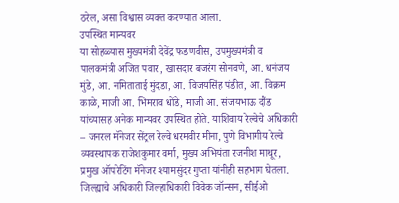ठरेल, असा विश्वास व्यक्त करण्यात आला.
उपस्थित मान्यवर
या सोहळ्यास मुख्यमंत्री देवेंद्र फडणवीस, उपमुख्यमंत्री व पालकमंत्री अजित पवार, खासदार बजरंग सोनवणे, आ. धनंजय मुंडे, आ. नमिताताई मुंदडा, आ. विजयसिंह पंडीत, आ. विक्रम काळे, माजी आ. भिमराव धोंडे, माजी आ. संजयभाऊ दौंड यांच्यासह अनेक मान्यवर उपस्थित होते. याशिवाय रेल्वेचे अधिकारी – जनरल मॅनेजर सेंट्रल रेल्वे धरमवीर मीना, पुणे विभागीय रेल्वे व्यवस्थापक राजेशकुमार वर्मा, मुख्य अभियंता रजनीश माथूर, प्रमुख ऑपरेटिंग मॅनेजर श्यामसुंदर गुप्ता यांनीही सहभाग घेतला.
जिल्ह्याचे अधिकारी जिल्हाधिकारी विवेक जॉन्सन, सीईओ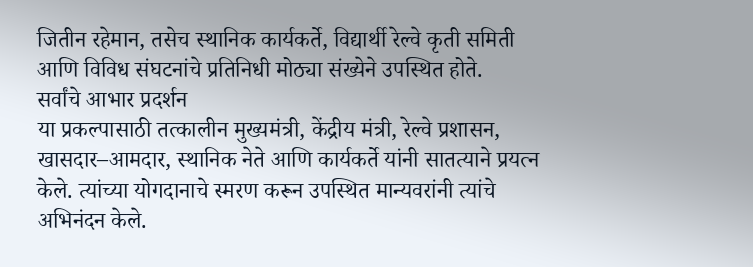जितीन रहेमान, तसेच स्थानिक कार्यकर्ते, विद्यार्थी रेल्वे कृती समिती आणि विविध संघटनांचे प्रतिनिधी मोठ्या संख्येने उपस्थित होते.
सर्वांचे आभार प्रदर्शन
या प्रकल्पासाठी तत्कालीन मुख्यमंत्री, केंद्रीय मंत्री, रेल्वे प्रशासन, खासदार–आमदार, स्थानिक नेते आणि कार्यकर्ते यांनी सातत्याने प्रयत्न केले. त्यांच्या योगदानाचे स्मरण करून उपस्थित मान्यवरांनी त्यांचे अभिनंदन केले.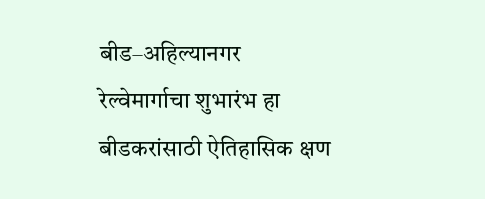बीड–अहिल्यानगर रेल्वेमार्गाचा शुभारंभ हा बीडकरांसाठी ऐतिहासिक क्षण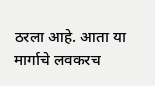ठरला आहे. आता या मार्गाचे लवकरच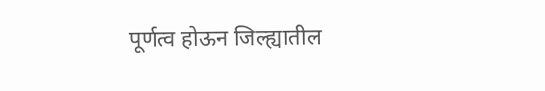पूर्णत्व होऊन जिल्ह्यातील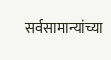सर्वसामान्यांच्या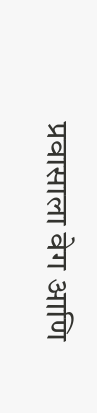प्रवासाला वेग आणि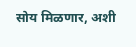सोय मिळणार, अशी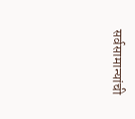सर्वसामान्यांची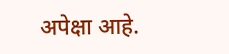अपेक्षा आहे.